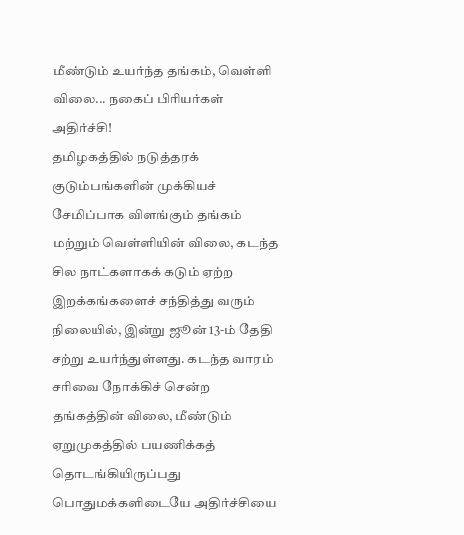மீண்டும் உயர்ந்த தங்கம், வெள்ளி விலை... நகைப் பிரியர்கள் அதிர்ச்சி!
தமிழகத்தில் நடுத்தரக் குடும்பங்களின் முக்கியச் சேமிப்பாக விளங்கும் தங்கம் மற்றும் வெள்ளியின் விலை, கடந்த சில நாட்களாகக் கடும் ஏற்ற இறக்கங்களைச் சந்தித்து வரும் நிலையில், இன்று ஜூன் 13-ம் தேதி சற்று உயர்ந்துள்ளது. கடந்த வாரம் சரிவை நோக்கிச் சென்ற தங்கத்தின் விலை, மீண்டும் ஏறுமுகத்தில் பயணிக்கத் தொடங்கியிருப்பது பொதுமக்களிடையே அதிர்ச்சியை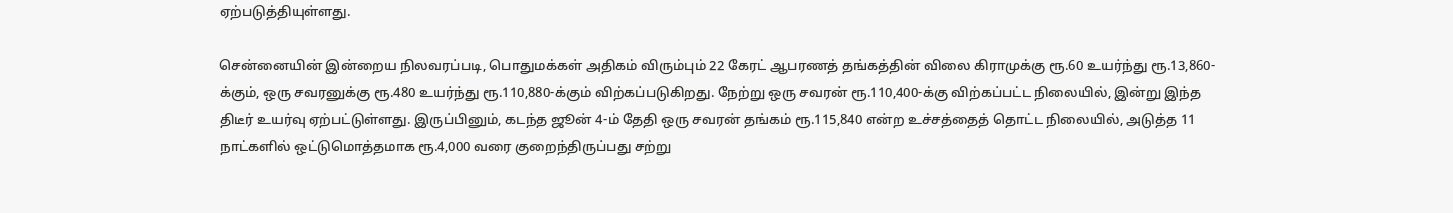ஏற்படுத்தியுள்ளது.

சென்னையின் இன்றைய நிலவரப்படி, பொதுமக்கள் அதிகம் விரும்பும் 22 கேரட் ஆபரணத் தங்கத்தின் விலை கிராமுக்கு ரூ.60 உயர்ந்து ரூ.13,860-க்கும், ஒரு சவரனுக்கு ரூ.480 உயர்ந்து ரூ.110,880-க்கும் விற்கப்படுகிறது. நேற்று ஒரு சவரன் ரூ.110,400-க்கு விற்கப்பட்ட நிலையில், இன்று இந்த திடீர் உயர்வு ஏற்பட்டுள்ளது. இருப்பினும், கடந்த ஜூன் 4-ம் தேதி ஒரு சவரன் தங்கம் ரூ.115,840 என்ற உச்சத்தைத் தொட்ட நிலையில், அடுத்த 11 நாட்களில் ஒட்டுமொத்தமாக ரூ.4,000 வரை குறைந்திருப்பது சற்று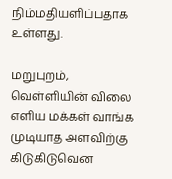நிம்மதியளிப்பதாக உள்ளது.

மறுபுறம், வெள்ளியின் விலை எளிய மக்கள் வாங்க முடியாத அளவிற்கு கிடுகிடுவென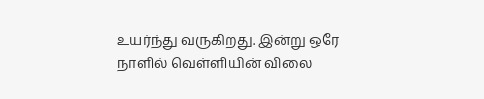உயர்ந்து வருகிறது. இன்று ஒரே நாளில் வெள்ளியின் விலை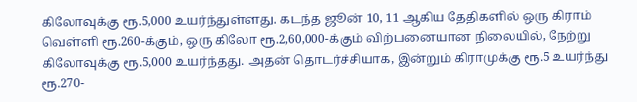கிலோவுக்கு ரூ.5,000 உயர்ந்துள்ளது. கடந்த ஜூன் 10, 11 ஆகிய தேதிகளில் ஒரு கிராம் வெள்ளி ரூ.260-க்கும், ஒரு கிலோ ரூ.2,60,000-க்கும் விற்பனையான நிலையில், நேற்று கிலோவுக்கு ரூ.5,000 உயர்ந்தது. அதன் தொடர்ச்சியாக, இன்றும் கிராமுக்கு ரூ.5 உயர்ந்து ரூ.270-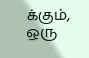க்கும், ஒரு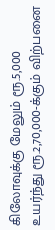கிலோவுக்கு மேலும் ரூ.5,000 உயர்ந்து ரூ.2,70,000-க்கும் விற்பனை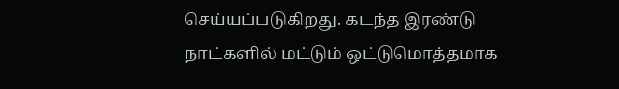செய்யப்படுகிறது. கடந்த இரண்டு நாட்களில் மட்டும் ஒட்டுமொத்தமாக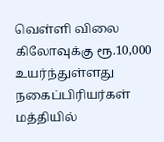வெள்ளி விலை கிலோவுக்கு ரூ.10,000 உயர்ந்துள்ளது நகைப்பிரியர்கள் மத்தியில்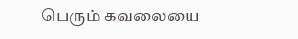பெரும் கவலையை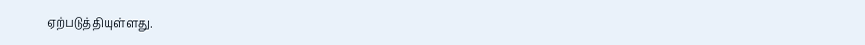ஏற்படுத்தியுள்ளது.